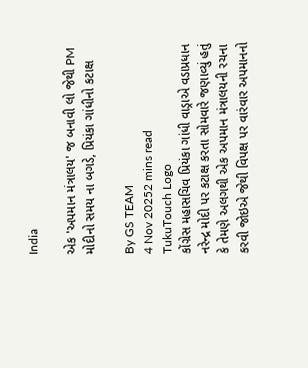India

એક 'અપમાન મંત્રાલય' જ બનાવી લો જેથી PM મોદીનો સમય ના બગડે, પ્રિયંકા ગાંધીનો કટાક્ષ

By GS TEAM
4 Nov 20252 mins read
TukuTouch Logo
કોંગ્રેસ મહાસચિવ પ્રિયંકા ગાંધી વાડ્રાએ વડાપ્રધાન નરેન્દ્ર મોદી પર કટાક્ષ કરતા સોમવારે જણાવ્યું હતું કે તેમણે અલગથી એક અપમાન મંત્રાલયની રચના કરવી જોઇએ જેથી વિપક્ષ પર વારંવાર અપમાનનો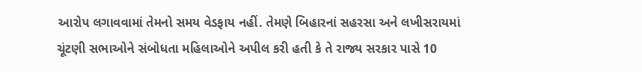આરોપ લગાવવામાં તેમનો સમય વેડફાય નહીં. તેમણે બિહારનાં સહરસા અને લખીસરાયમાં ચૂંટણી સભાઓને સંબોધતા મહિલાઓને અપીલ કરી હતી કે તે રાજ્ય સરકાર પાસે 10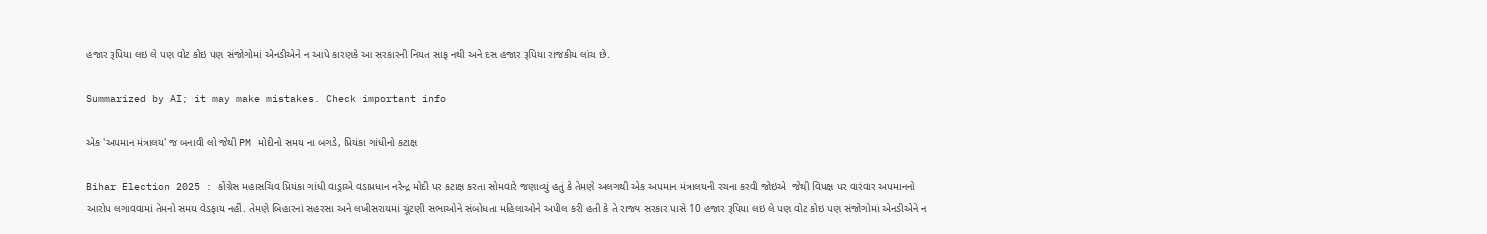હજાર રૂપિયા લઇ લે પણ વોટ કોઇ પણ સંજોગોમાં એનડીએને ન આપે કારણકે આ સરકારની નિયત સાફ નથી અને દસ હજાર રૂપિયા રાજકીય લાંચ છે.

Summarized by AI; it may make mistakes. Check important info

એક 'અપમાન મંત્રાલય' જ બનાવી લો જેથી PM મોદીનો સમય ના બગડે, પ્રિયંકા ગાંધીનો કટાક્ષ

Bihar Election 2025 : કોંગ્રેસ મહાસચિવ પ્રિયંકા ગાંધી વાડ્રાએ વડાપ્રધાન નરેન્દ્ર મોદી પર કટાક્ષ કરતા સોમવારે જણાવ્યું હતું કે તેમણે અલગથી એક અપમાન મંત્રાલયની રચના કરવી જોઇએ  જેથી વિપક્ષ પર વારંવાર અપમાનનો આરોપ લગાવવામાં તેમનો સમય વેડફાય નહીં. તેમણે બિહારનાં સહરસા અને લખીસરાયમાં ચૂંટણી સભાઓને સંબોધતા મહિલાઓને અપીલ કરી હતી કે તે રાજ્ય સરકાર પાસે 10 હજાર રૂપિયા લઇ લે પણ વોટ કોઇ પણ સંજોગોમાં એનડીએને ન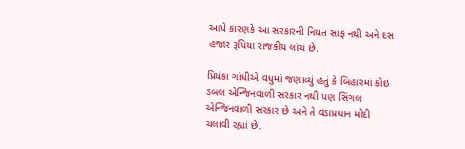આપે કારણકે આ સરકારની નિયત સાફ નથી અને દસ હજાર રૂપિયા રાજકીય લાંચ છે.

પ્રિયંકા ગાંધીએ વધુમાં જણાવ્યું હતું કે બિહારમાં કોઇ ડબલ એન્જિનવાળી સરકાર નથી પણ સિંગલ એન્જિનવાળી સરકાર છે અને તે વડાપ્રધાન મોદી ચલાવી રહ્યાં છે.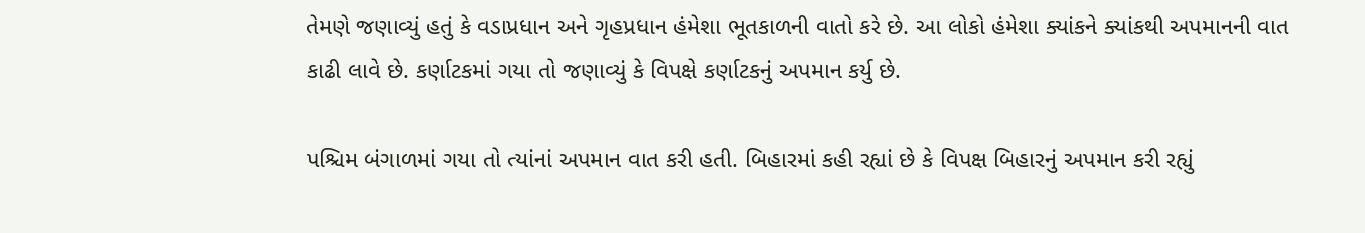તેમણે જણાવ્યું હતું કે વડાપ્રધાન અને ગૃહપ્રધાન હંમેશા ભૂતકાળની વાતો કરે છે. આ લોકો હંમેશા ક્યાંકને ક્યાંકથી અપમાનની વાત કાઢી લાવે છે. કર્ણાટકમાં ગયા તો જણાવ્યું કે વિપક્ષે કર્ણાટકનું અપમાન કર્યુ છે.

પશ્ચિમ બંગાળમાં ગયા તો ત્યાંનાં અપમાન વાત કરી હતી. બિહારમાં કહી રહ્યાં છે કે વિપક્ષ બિહારનું અપમાન કરી રહ્યું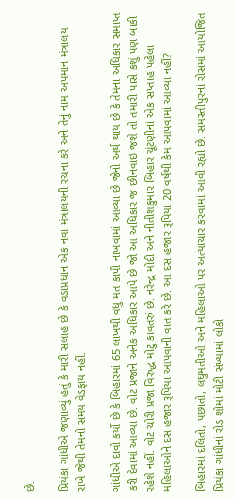છે.

પ્રિયંકા ગાંધીએ જણાવ્યું હતું કે મારી સલાહ છે કે વડાપ્રધાન એક નવા મંત્રાલયની રચના કરે અને તેનું નામ અપમાન મંત્રાલય રાખે જેથી તેમનો સમય વેડફાય નહીં.

ગાંધીએ દાવો કર્યો છે કે બિહારમાં 65 લાખથી વધુ મત કાપી નાખવામાં આવ્યા છે જેનો અર્થ થાય છે કે તેમના અધિકાર સમાપ્ત કરી દેવામાં આવ્યા છે. વોટ પ્રજાને અનેક અધિકાર આપે છે જો આ અધિકાર જ છીનવાઇ જશે તો તમારી પાસે કશું પણ બાકી રહેશે નહીં. વોટ ચોરી પ્રજા વિરુદ્ધ મોટુ કાવતરું છે. નરેન્દ્ર મોદી અને નીતીશકુમાર બિહાર ચૂંટણીનાં એક સપ્તાહ પહેલા મહિલાઓને દસ હજાર રૂપિયા આપવાની વાત કરે છે. આ દસ હજાર રૂપિયા 20 વર્ષથી કેમ આપવામાં આવ્યા નહીં?

બિહારમાં દલિતો, પછાતો, લઘુમતીઓ અને મહિલાઓ પર અત્યાચાર કરવામાં આવી રહ્યો છે. સમસ્તીપુરનાં રોસમાં આયોજિત પ્રિયંકા ગાંધીનાં રોડ શોમાં મોટી સંખ્યામાં લોકો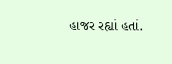હાજર રહ્યાં હતાં.